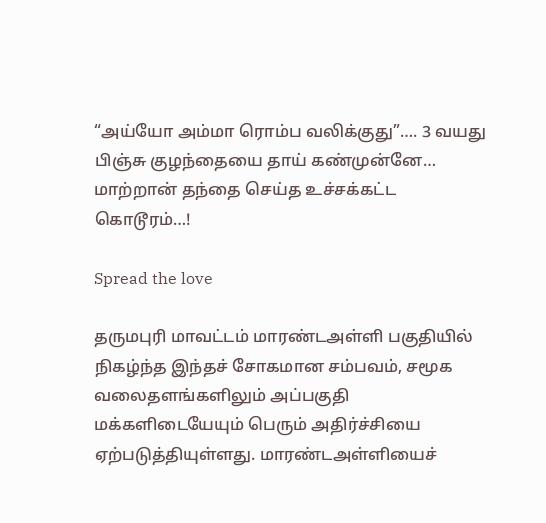“அய்யோ அம்மா ரொம்ப வலிக்குது”…. 3 வயது பிஞ்சு குழந்தையை தாய் கண்முன்னே… மாற்றான் தந்தை செய்த உச்சக்கட்ட கொடூரம்…!

Spread the love

தருமபுரி மாவட்டம் மாரண்டஅள்ளி பகுதியில் நிகழ்ந்த இந்தச் சோகமான சம்பவம், சமூக வலைதளங்களிலும் அப்பகுதி மக்களிடையேயும் பெரும் அதிர்ச்சியை ஏற்படுத்தியுள்ளது. மாரண்டஅள்ளியைச்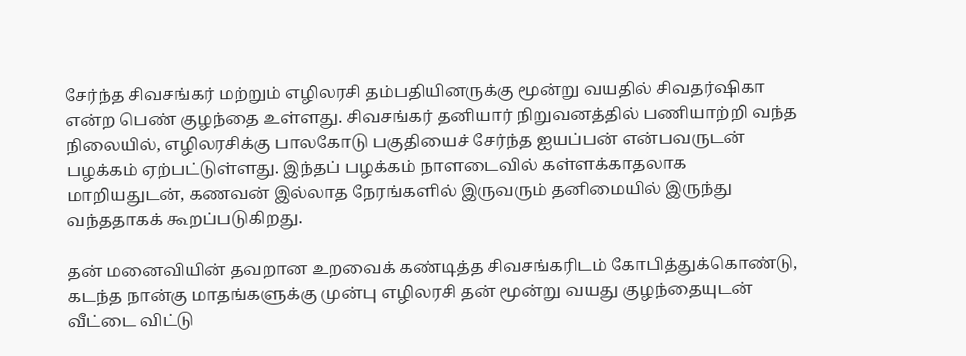சேர்ந்த சிவசங்கர் மற்றும் எழிலரசி தம்பதியினருக்கு மூன்று வயதில் சிவதர்ஷிகா என்ற பெண் குழந்தை உள்ளது. சிவசங்கர் தனியார் நிறுவனத்தில் பணியாற்றி வந்த நிலையில், எழிலரசிக்கு பாலகோடு பகுதியைச் சேர்ந்த ஐயப்பன் என்பவருடன் பழக்கம் ஏற்பட்டுள்ளது. இந்தப் பழக்கம் நாளடைவில் கள்ளக்காதலாக மாறியதுடன், கணவன் இல்லாத நேரங்களில் இருவரும் தனிமையில் இருந்து வந்ததாகக் கூறப்படுகிறது.

தன் மனைவியின் தவறான உறவைக் கண்டித்த சிவசங்கரிடம் கோபித்துக்கொண்டு, கடந்த நான்கு மாதங்களுக்கு முன்பு எழிலரசி தன் மூன்று வயது குழந்தையுடன் வீட்டை விட்டு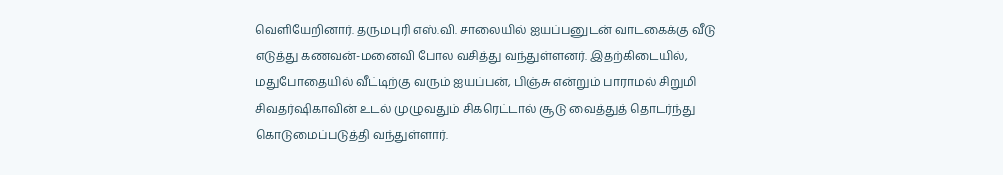வெளியேறினார். தருமபுரி எஸ்.வி. சாலையில் ஐயப்பனுடன் வாடகைக்கு வீடு எடுத்து கணவன்-மனைவி போல வசித்து வந்துள்ளனர். இதற்கிடையில், மதுபோதையில் வீட்டிற்கு வரும் ஐயப்பன், பிஞ்சு என்றும் பாராமல் சிறுமி சிவதர்ஷிகாவின் உடல் முழுவதும் சிகரெட்டால் சூடு வைத்துத் தொடர்ந்து கொடுமைப்படுத்தி வந்துள்ளார்.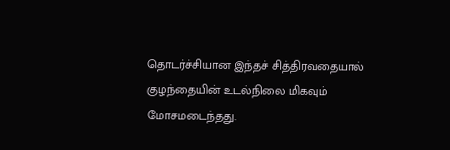தொடர்ச்சியான இந்தச் சித்திரவதையால் குழந்தையின் உடல்நிலை மிகவும் மோசமடைந்தது.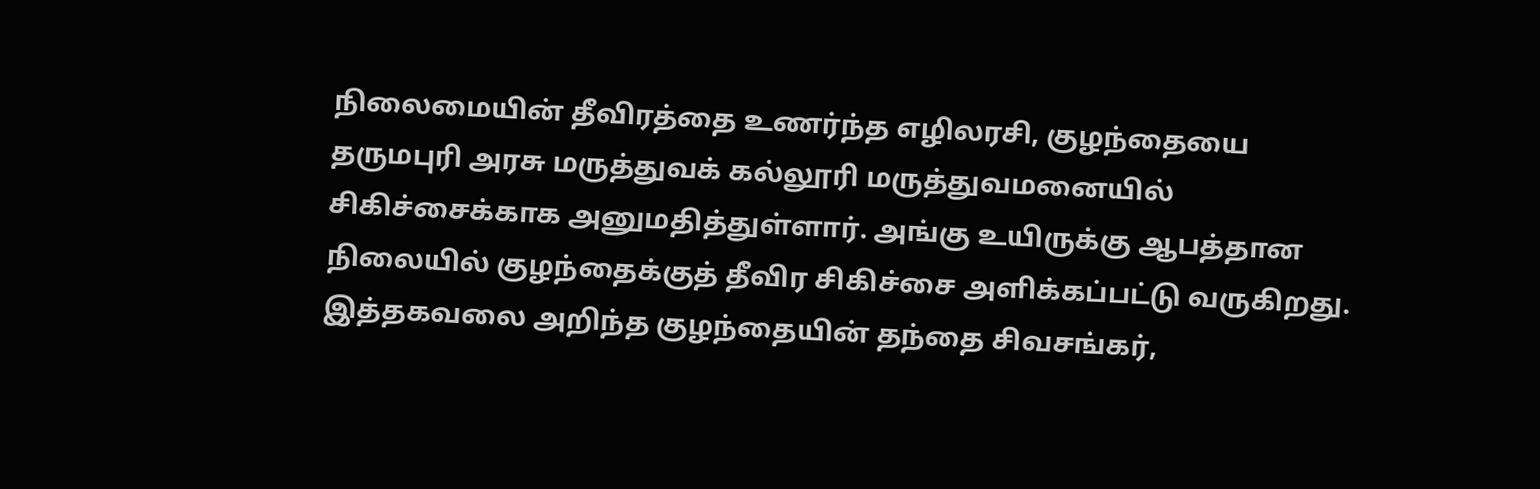நிலைமையின் தீவிரத்தை உணர்ந்த எழிலரசி, குழந்தையை தருமபுரி அரசு மருத்துவக் கல்லூரி மருத்துவமனையில் சிகிச்சைக்காக அனுமதித்துள்ளார். அங்கு உயிருக்கு ஆபத்தான நிலையில் குழந்தைக்குத் தீவிர சிகிச்சை அளிக்கப்பட்டு வருகிறது. இத்தகவலை அறிந்த குழந்தையின் தந்தை சிவசங்கர்,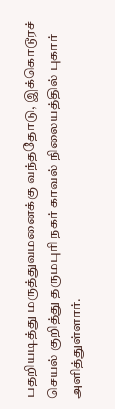பதறியடித்து மருத்துவமனைக்கு வந்ததோடு, இக்கொடூரச் செயல் குறித்து தருமபுரி நகர் காவல் நிலையத்தில் புகார் அளித்துள்ளார்.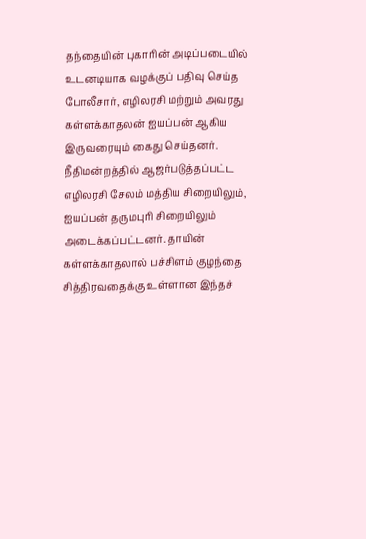தந்தையின் புகாரின் அடிப்படையில் உடனடியாக வழக்குப் பதிவு செய்த போலீசார், எழிலரசி மற்றும் அவரது கள்ளக்காதலன் ஐயப்பன் ஆகிய இருவரையும் கைது செய்தனர். நீதிமன்றத்தில் ஆஜர்படுத்தப்பட்ட எழிலரசி சேலம் மத்திய சிறையிலும், ஐயப்பன் தருமபுரி சிறையிலும் அடைக்கப்பட்டனர். தாயின் கள்ளக்காதலால் பச்சிளம் குழந்தை சித்திரவதைக்கு உள்ளான இந்தச்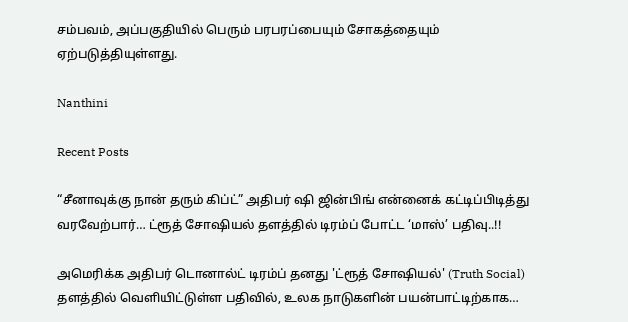சம்பவம், அப்பகுதியில் பெரும் பரபரப்பையும் சோகத்தையும் ஏற்படுத்தியுள்ளது.

Nanthini

Recent Posts

“சீனாவுக்கு நான் தரும் கிப்ட்” அதிபர் ஷி ஜின்பிங் என்னைக் கட்டிப்பிடித்து வரவேற்பார்… ட்ரூத் சோஷியல் தளத்தில் டிரம்ப் போட்ட ‘மாஸ்’ பதிவு..!!

அமெரிக்க அதிபர் டொனால்ட் டிரம்ப் தனது 'ட்ரூத் சோஷியல்' (Truth Social) தளத்தில் வெளியிட்டுள்ள பதிவில், உலக நாடுகளின் பயன்பாட்டிற்காக…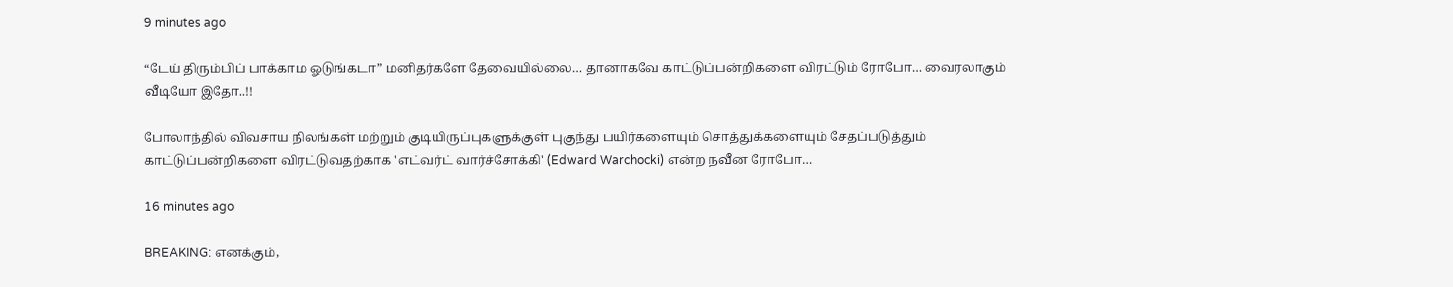9 minutes ago

“டேய் திரும்பிப் பாக்காம ஓடுங்கடா” மனிதர்களே தேவையில்லை… தானாகவே காட்டுப்பன்றிகளை விரட்டும் ரோபோ… வைரலாகும் வீடியோ இதோ..!!

போலாந்தில் விவசாய நிலங்கள் மற்றும் குடியிருப்புகளுக்குள் புகுந்து பயிர்களையும் சொத்துக்களையும் சேதப்படுத்தும் காட்டுப்பன்றிகளை விரட்டுவதற்காக 'எட்வர்ட் வார்ச்சோக்கி' (Edward Warchocki) என்ற நவீன ரோபோ…

16 minutes ago

BREAKING: எனக்கும்,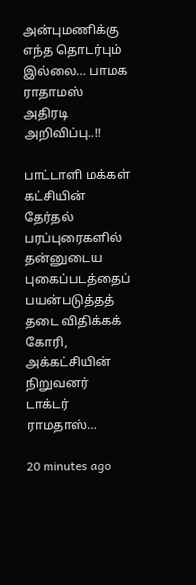அன்புமணிக்கு எந்த தொடர்பும் இல்லை… பாமக ராதாமஸ் அதிரடி அறிவிப்பு..!!

பாட்டாளி மக்கள் கட்சியின் தேர்தல் பரப்புரைகளில் தன்னுடைய புகைப்படத்தைப் பயன்படுத்தத் தடை விதிக்கக் கோரி, அக்கட்சியின் நிறுவனர் டாக்டர் ராமதாஸ்…

20 minutes ago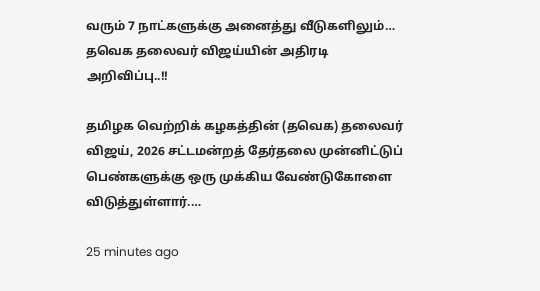வரும் 7 நாட்களுக்கு அனைத்து வீடுகளிலும்… தவெக தலைவர் விஜய்யின் அதிரடி அறிவிப்பு..!!

தமிழக வெற்றிக் கழகத்தின் (தவெக) தலைவர் விஜய், 2026 சட்டமன்றத் தேர்தலை முன்னிட்டுப் பெண்களுக்கு ஒரு முக்கிய வேண்டுகோளை விடுத்துள்ளார்.…

25 minutes ago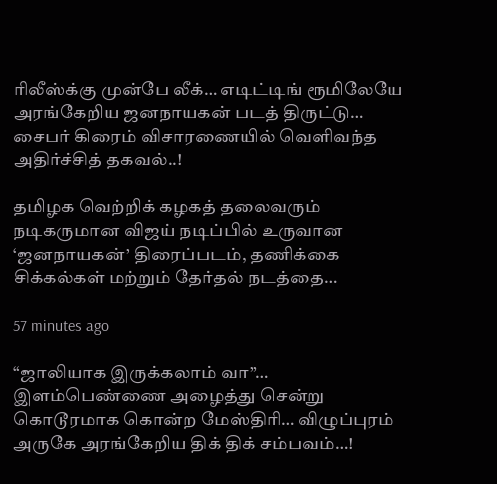ரிலீஸ்க்கு முன்பே லீக்… எடிட்டிங் ரூமிலேயே அரங்கேறிய ஜனநாயகன் படத் திருட்டு… சைபர் கிரைம் விசாரணையில் வெளிவந்த அதிர்ச்சித் தகவல்..!

தமிழக வெற்றிக் கழகத் தலைவரும் நடிகருமான விஜய் நடிப்பில் உருவான ‘ஜனநாயகன்’ திரைப்படம், தணிக்கை சிக்கல்கள் மற்றும் தேர்தல் நடத்தை…

57 minutes ago

“ஜாலியாக இருக்கலாம் வா”… இளம்பெண்ணை அழைத்து சென்று கொடூரமாக கொன்ற மேஸ்திரி… விழுப்புரம் அருகே அரங்கேறிய திக் திக் சம்பவம்…!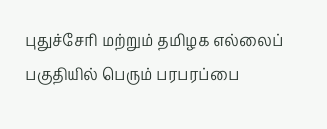புதுச்சேரி மற்றும் தமிழக எல்லைப் பகுதியில் பெரும் பரபரப்பை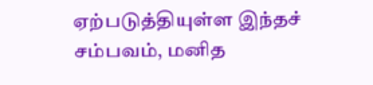ஏற்படுத்தியுள்ள இந்தச் சம்பவம், மனித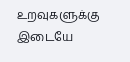உறவுகளுக்கு இடையே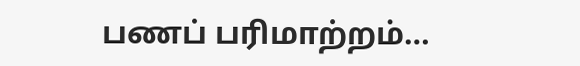பணப் பரிமாற்றம்…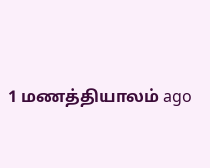1 மணத்தியாலம் ago